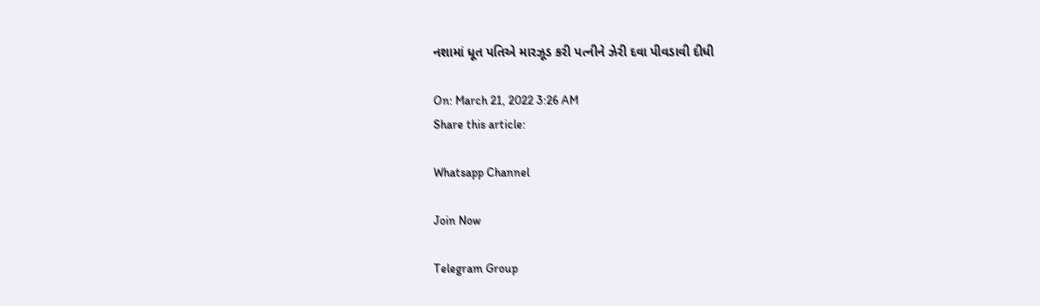નશામાં ધૂત પતિએ મારઝૂડ કરી પત્નીને ઝેરી દવા પીવડાવી દીધી

On: March 21, 2022 3:26 AM
Share this article:

Whatsapp Channel

Join Now

Telegram Group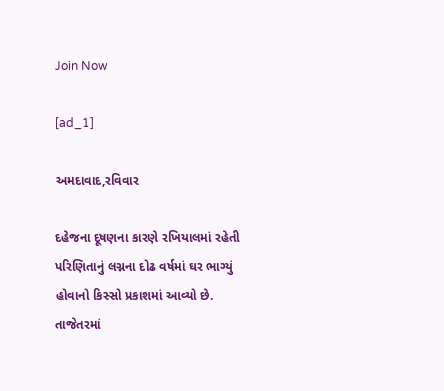Join Now

[ad_1]

અમદાવાદ,રવિવાર

દહેજના દૂષણના કારણે રખિયાલમાં રહેતી પરિણિતાનું લગ્નના દોઢ વર્ષમાં ઘર ભાગ્યું હોવાનો કિસ્સો પ્રકાશમાં આવ્યો છે. તાજેતરમાં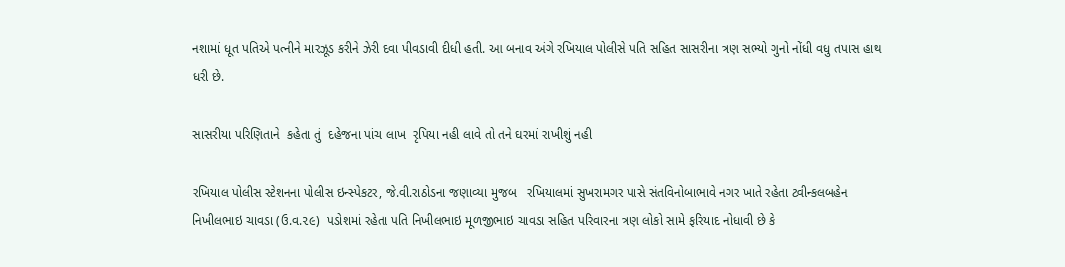નશામાં ધૂત પતિએ પત્નીને મારઝૂડ કરીને ઝેરી દવા પીવડાવી દીધી હતી. આ બનાવ અંગે રખિયાલ પોલીસે પતિ સહિત સાસરીના ત્રણ સભ્યો ગુનો નોંધી વધુ તપાસ હાથ ધરી છે.

સાસરીયા પરિણિતાને  કહેતા તું  દહેજના પાંચ લાખ  રૃપિયા નહી લાવે તો તને ઘરમાં રાખીશું નહી

રખિયાલ પોલીસ સ્ટેશનના પોલીસ ઇન્સ્પેકટર, જે.વી.રાઠોડના જણાવ્યા મુજબ   રખિયાલમાં સુખરામગર પાસે સંતવિનોબાભાવે નગર ખાતે રહેતા ટ્વીન્કલબહેન નિખીલભાઇ ચાવડા (ઉ.વ.૨૯)  પડોશમાં રહેતા પતિ નિખીલભાઇ મૂળજીભાઇ ચાવડા સહિત પરિવારના ત્રણ લોકો સામે ફરિયાદ નોધાવી છે કે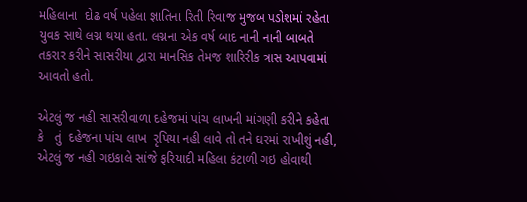મહિલાના  દોઢ વર્ષ પહેલા જ્ઞાતિના રિતી રિવાજ મુજબ પડોશમાં રહેતા યુવક સાથે લગ્ન થયા હતા. લગ્નના એક વર્ષ બાદ નાની નાની બાબતે તકરાર કરીને સાસરીયા દ્વારા માનસિક તેમજ શારિરીક ત્રાસ આપવામાં આવતો હતો.

એટલું જ નહી સાસરીવાળા દહેજમાં પાંચ લાખની માંગણી કરીને કહેતા કે   તું  દહેજના પાંચ લાખ  રૃપિયા નહી લાવે તો તને ઘરમાં રાખીશું નહી, એટલું જ નહી ગઇકાલે સાંજે ફરિયાદી મહિલા કંટાળી ગઇ હોવાથી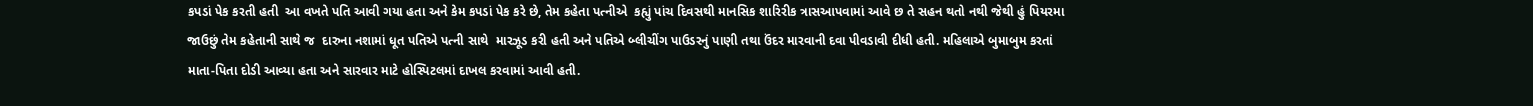કપડાં પેક કરતી હતી  આ વખતે પતિ આવી ગયા હતા અને કેમ કપડાં પેક કરે છે, તેમ કહેતા પત્નીએ  કહ્યું પાંચ દિવસથી માનસિક શારિરીક ત્રાસઆપવામાં આવે છ તે સહન થતો નથી જેથી હું પિયરમા જાઉછું તેમ કહેતાની સાથે જ  દારુના નશામાં ધૂત પતિએ પત્ની સાથે  મારઝૂડ કરી હતી અને પતિએ બ્લીચીંગ પાઉડરનું પાણી તથા ઉંદર મારવાની દવા પીવડાવી દીધી હતી. મહિલાએ બુમાબુમ કરતાં માતા-પિતા દોડી આવ્યા હતા અને સારવાર માટે હોસ્પિટલમાં દાખલ કરવામાં આવી હતી.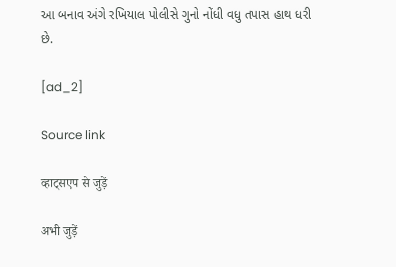આ બનાવ અંગે રખિયાલ પોલીસે ગુનો નોંધી વધુ તપાસ હાથ ધરી છે.

[ad_2]

Source link

व्हाट्सएप से जुड़ें

अभी जुड़ें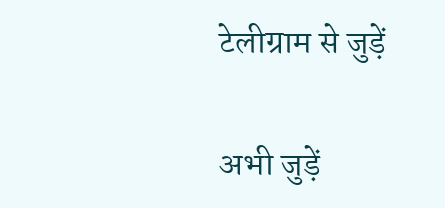टेलीग्राम से जुड़ें

अभी जुड़ें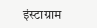इंस्टाग्राम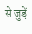से जुड़ें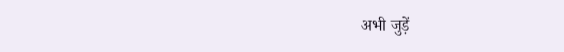अभी जुड़ें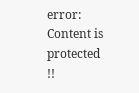error: Content is protected !!